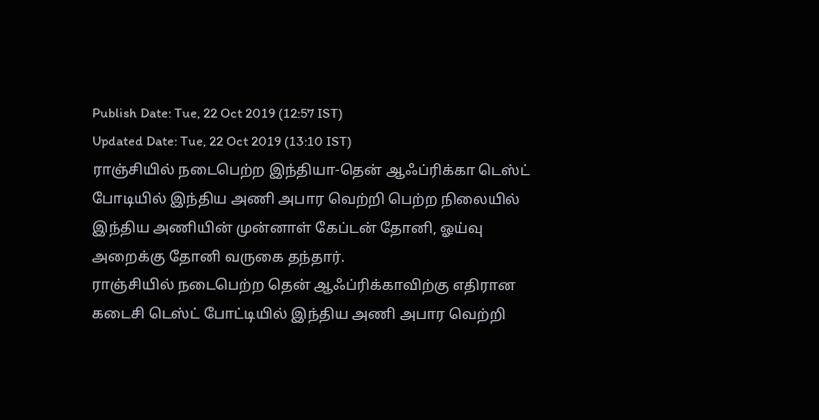Publish Date: Tue, 22 Oct 2019 (12:57 IST)
Updated Date: Tue, 22 Oct 2019 (13:10 IST)
ராஞ்சியில் நடைபெற்ற இந்தியா-தென் ஆஃப்ரிக்கா டெஸ்ட் போடியில் இந்திய அணி அபார வெற்றி பெற்ற நிலையில் இந்திய அணியின் முன்னாள் கேப்டன் தோனி, ஓய்வு அறைக்கு தோனி வருகை தந்தார்.
ராஞ்சியில் நடைபெற்ற தென் ஆஃப்ரிக்காவிற்கு எதிரான கடைசி டெஸ்ட் போட்டியில் இந்திய அணி அபார வெற்றி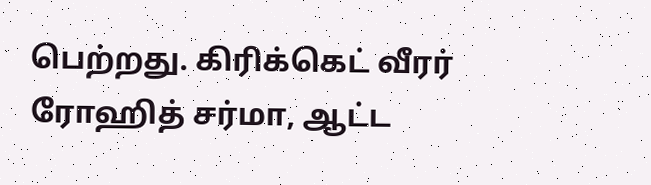பெற்றது. கிரிக்கெட் வீரர் ரோஹித் சர்மா, ஆட்ட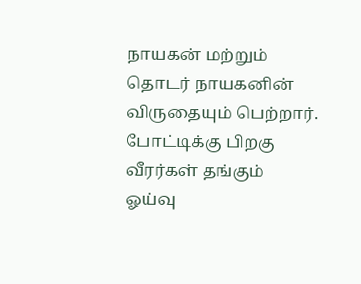நாயகன் மற்றும் தொடர் நாயகனின் விருதையும் பெற்றார்.
போட்டிக்கு பிறகு வீரர்கள் தங்கும் ஓய்வு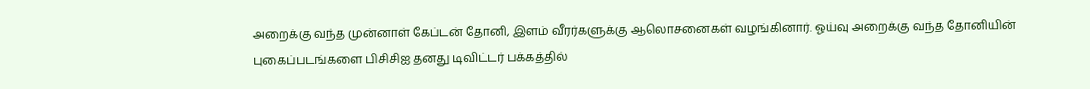அறைக்கு வந்த முன்னாள் கேப்டன் தோனி, இளம் வீரர்களுக்கு ஆலொசனைகள் வழங்கினார். ஓய்வு அறைக்கு வந்த தோனியின் புகைப்படங்களை பிசிசிஐ தனது டிவிட்டர் பக்கத்தில்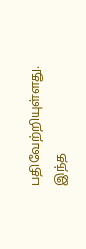பதிவேற்றியுள்ளது. இந்த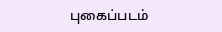புகைப்படம்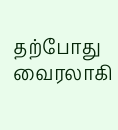தற்போது வைரலாகி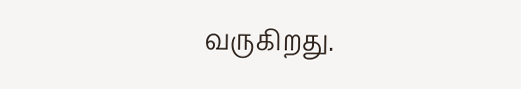வருகிறது.